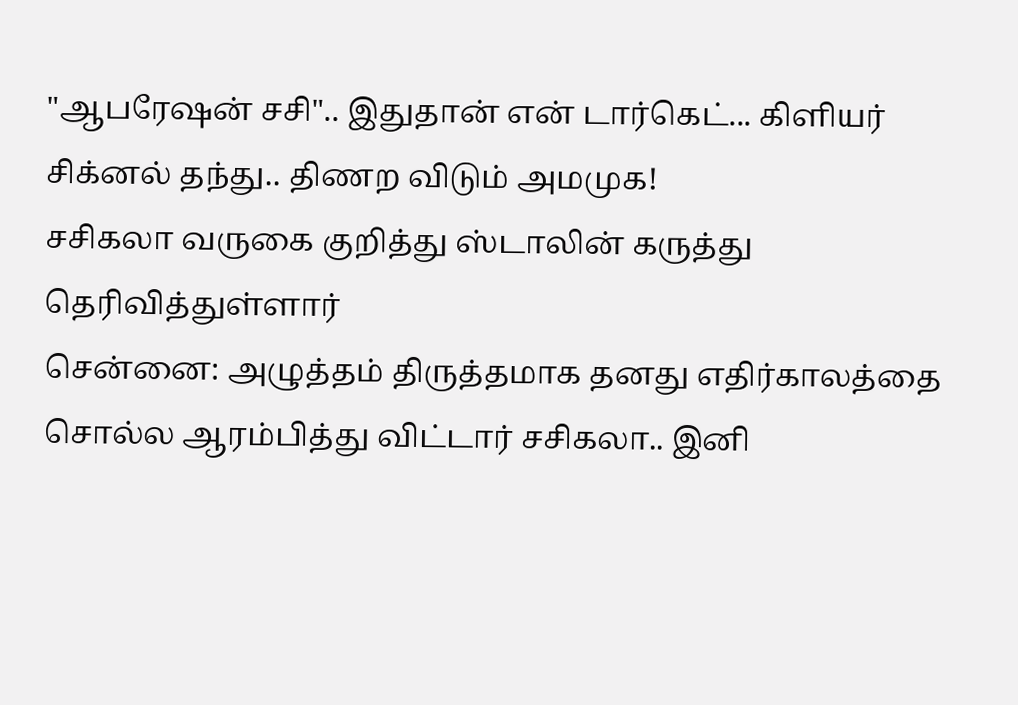"ஆபரேஷன் சசி".. இதுதான் என் டார்கெட்... கிளியர் சிக்னல் தந்து.. திணற விடும் அமமுக!
சசிகலா வருகை குறித்து ஸ்டாலின் கருத்து தெரிவித்துள்ளார்
சென்னை: அழுத்தம் திருத்தமாக தனது எதிர்காலத்தை சொல்ல ஆரம்பித்து விட்டார் சசிகலா.. இனி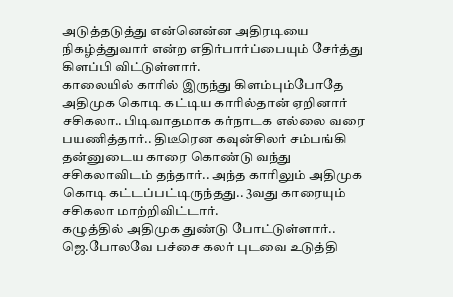அடுத்தடுத்து என்னென்ன அதிரடியை நிகழ்த்துவார் என்ற எதிர்பார்ப்பையும் சேர்த்து கிளப்பி விட்டுள்ளார்.
காலையில் காரில் இருந்து கிளம்பும்போதே அதிமுக கொடி கட்டிய காரில்தான் ஏறினார் சசிகலா.. பிடிவாதமாக கர்நாடக எல்லை வரை பயணித்தார்.. திடீரென கவுன்சிலர் சம்பங்கி தன்னுடைய காரை கொண்டு வந்து சசிகலாவிடம் தந்தார்.. அந்த காரிலும் அதிமுக கொடி கட்டப்பட்டிருந்தது.. 3வது காரையும் சசிகலா மாற்றிவிட்டார்.
கழுத்தில் அதிமுக துண்டு போட்டுள்ளார்.. ஜெ.போலவே பச்சை கலர் புடவை உடுத்தி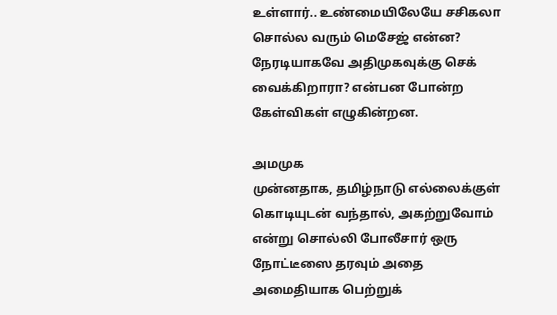உள்ளார்.. உண்மையிலேயே சசிகலா சொல்ல வரும் மெசேஜ் என்ன? நேரடியாகவே அதிமுகவுக்கு செக் வைக்கிறாரா? என்பன போன்ற கேள்விகள் எழுகின்றன.

அமமுக
முன்னதாக, தமிழ்நாடு எல்லைக்குள் கொடியுடன் வந்தால், அகற்றுவோம் என்று சொல்லி போலீசார் ஒரு நோட்டீஸை தரவும் அதை அமைதியாக பெற்றுக்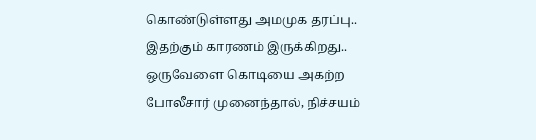கொண்டுள்ளது அமமுக தரப்பு.. இதற்கும் காரணம் இருக்கிறது.. ஒருவேளை கொடியை அகற்ற போலீசார் முனைந்தால், நிச்சயம்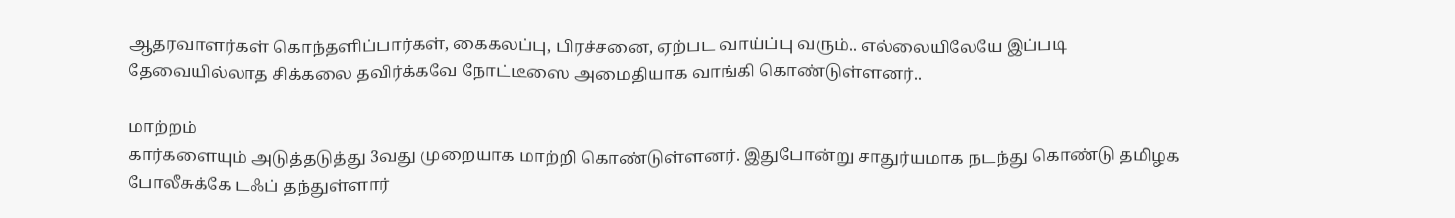ஆதரவாளர்கள் கொந்தளிப்பார்கள், கைகலப்பு, பிரச்சனை, ஏற்பட வாய்ப்பு வரும்.. எல்லையிலேயே இப்படி தேவையில்லாத சிக்கலை தவிர்க்கவே நோட்டீஸை அமைதியாக வாங்கி கொண்டுள்ளனர்..

மாற்றம்
கார்களையும் அடுத்தடுத்து 3வது முறையாக மாற்றி கொண்டுள்ளனர். இதுபோன்று சாதுர்யமாக நடந்து கொண்டு தமிழக போலீசுக்கே டஃப் தந்துள்ளார்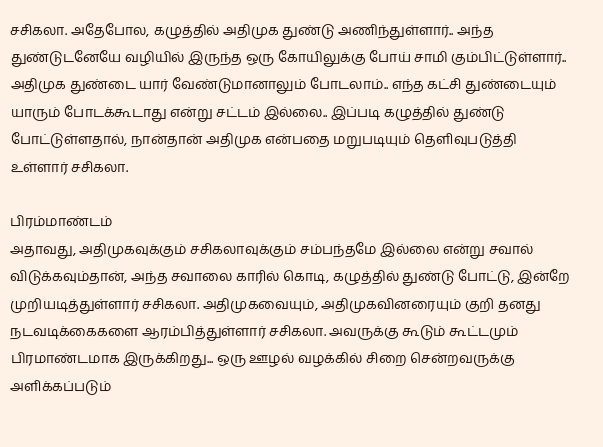சசிகலா. அதேபோல, கழுத்தில் அதிமுக துண்டு அணிந்துள்ளார்.. அந்த துண்டுடனேயே வழியில் இருந்த ஒரு கோயிலுக்கு போய் சாமி கும்பிட்டுள்ளார்.. அதிமுக துண்டை யார் வேண்டுமானாலும் போடலாம்.. எந்த கட்சி துண்டையும் யாரும் போடக்கூடாது என்று சட்டம் இல்லை.. இப்படி கழுத்தில் துண்டு போட்டுள்ளதால், நான்தான் அதிமுக என்பதை மறுபடியும் தெளிவுபடுத்தி உள்ளார் சசிகலா.

பிரம்மாண்டம்
அதாவது, அதிமுகவுக்கும் சசிகலாவுக்கும் சம்பந்தமே இல்லை என்று சவால் விடுக்கவும்தான், அந்த சவாலை காரில் கொடி, கழுத்தில் துண்டு போட்டு, இன்றே முறியடித்துள்ளார் சசிகலா. அதிமுகவையும், அதிமுகவினரையும் குறி தனது நடவடிக்கைகளை ஆரம்பித்துள்ளார் சசிகலா. அவருக்கு கூடும் கூட்டமும் பிரமாண்டமாக இருக்கிறது... ஒரு ஊழல் வழக்கில் சிறை சென்றவருக்கு அளிக்கப்படும்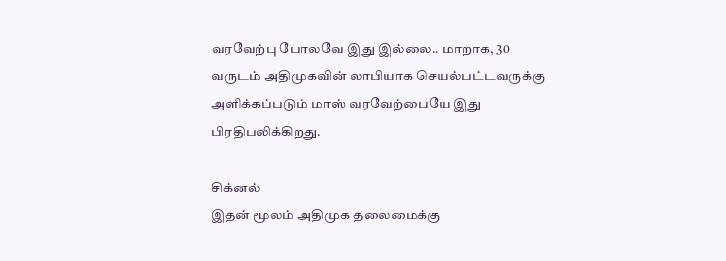வரவேற்பு போலவே இது இல்லை.. மாறாக, 30 வருடம் அதிமுகவின் லாபியாக செயல்பட்டவருக்கு அளிக்கப்படும் மாஸ் வரவேற்பையே இது பிரதிபலிக்கிறது.

சிக்னல்
இதன் மூலம் அதிமுக தலைமைக்கு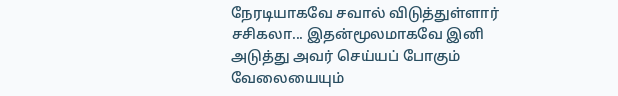நேரடியாகவே சவால் விடுத்துள்ளார் சசிகலா... இதன்மூலமாகவே இனி அடுத்து அவர் செய்யப் போகும் வேலையையும்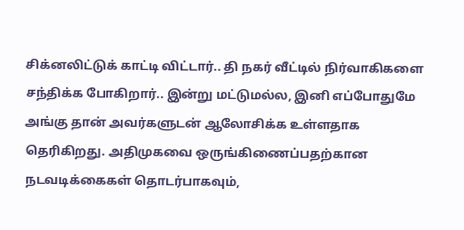சிக்னலிட்டுக் காட்டி விட்டார்.. தி நகர் வீட்டில் நிர்வாகிகளை சந்திக்க போகிறார்.. இன்று மட்டுமல்ல, இனி எப்போதுமே அங்கு தான் அவர்களுடன் ஆலோசிக்க உள்ளதாக தெரிகிறது. அதிமுகவை ஒருங்கிணைப்பதற்கான நடவடிக்கைகள் தொடர்பாகவும்,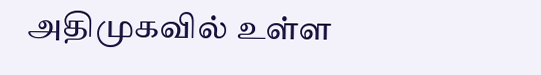அதிமுகவில் உள்ள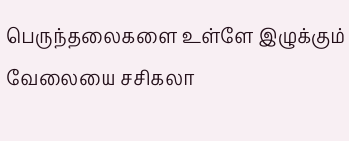பெருந்தலைகளை உள்ளே இழுக்கும் வேலையை சசிகலா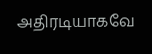அதிரடியாகவே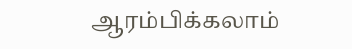ஆரம்பிக்கலாம்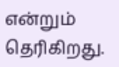என்றும் தெரிகிறது.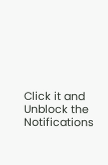Click it and Unblock the Notifications